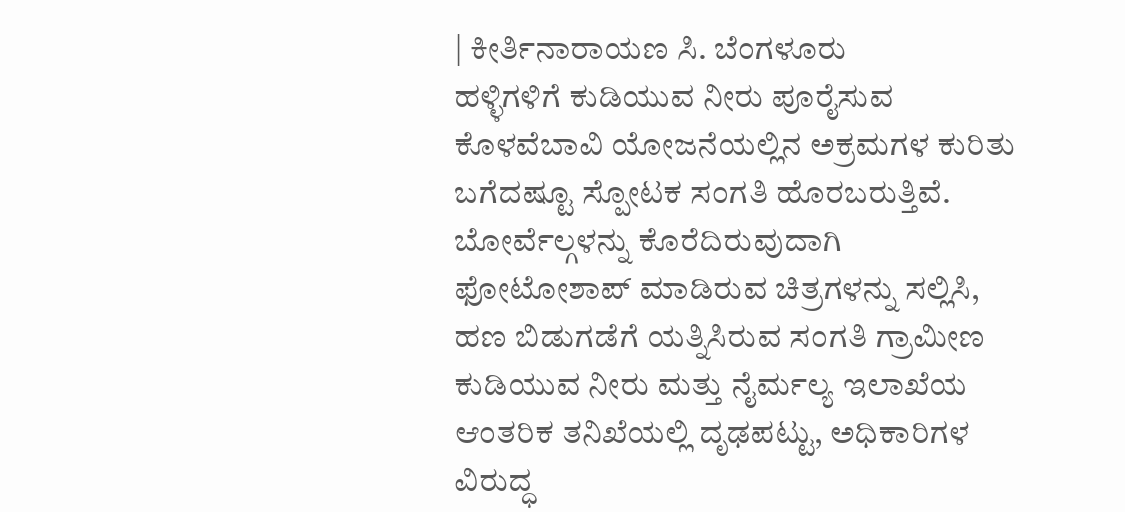| ಕೀರ್ತಿನಾರಾಯಣ ಸಿ. ಬೆಂಗಳೂರು
ಹಳ್ಳಿಗಳಿಗೆ ಕುಡಿಯುವ ನೀರು ಪೂರೈಸುವ ಕೊಳವೆಬಾವಿ ಯೋಜನೆಯಲ್ಲಿನ ಅಕ್ರಮಗಳ ಕುರಿತು ಬಗೆದಷ್ಟೂ ಸ್ಪೋಟಕ ಸಂಗತಿ ಹೊರಬರುತ್ತಿವೆ. ಬೋರ್ವೆಲ್ಗಳನ್ನು ಕೊರೆದಿರುವುದಾಗಿ ಫೋಟೋಶಾಪ್ ಮಾಡಿರುವ ಚಿತ್ರಗಳನ್ನು ಸಲ್ಲಿಸಿ, ಹಣ ಬಿಡುಗಡೆಗೆ ಯತ್ನಿಸಿರುವ ಸಂಗತಿ ಗ್ರಾಮೀಣ ಕುಡಿಯುವ ನೀರು ಮತ್ತು ನೈರ್ಮಲ್ಯ ಇಲಾಖೆಯ ಆಂತರಿಕ ತನಿಖೆಯಲ್ಲಿ ದೃಢಪಟ್ಟು, ಅಧಿಕಾರಿಗಳ ವಿರುದ್ಧ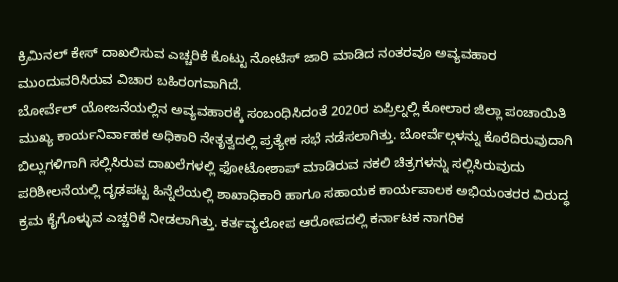ಕ್ರಿಮಿನಲ್ ಕೇಸ್ ದಾಖಲಿಸುವ ಎಚ್ಚರಿಕೆ ಕೊಟ್ಟು ನೋಟಿಸ್ ಜಾರಿ ಮಾಡಿದ ನಂತರವೂ ಅವ್ಯವಹಾರ ಮುಂದುವರಿಸಿರುವ ವಿಚಾರ ಬಹಿರಂಗವಾಗಿದೆ.
ಬೋರ್ವೆಲ್ ಯೋಜನೆಯಲ್ಲಿನ ಅವ್ಯವಹಾರಕ್ಕೆ ಸಂಬಂಧಿಸಿದಂತೆ 2020ರ ಏಪ್ರಿಲ್ನಲ್ಲಿ ಕೋಲಾರ ಜಿಲ್ಲಾ ಪಂಚಾಯಿತಿ ಮುಖ್ಯ ಕಾರ್ಯನಿರ್ವಾಹಕ ಅಧಿಕಾರಿ ನೇತೃತ್ವದಲ್ಲಿ ಪ್ರತ್ಯೇಕ ಸಭೆ ನಡೆಸಲಾಗಿತ್ತು. ಬೋರ್ವೆಲ್ಗಳನ್ನು ಕೊರೆದಿರುವುದಾಗಿ ಬಿಲ್ಲುಗಳಿಗಾಗಿ ಸಲ್ಲಿಸಿರುವ ದಾಖಲೆಗಳಲ್ಲಿ ಫೋಟೋಶಾಪ್ ಮಾಡಿರುವ ನಕಲಿ ಚಿತ್ರಗಳನ್ನು ಸಲ್ಲಿಸಿರುವುದು ಪರಿಶೀಲನೆಯಲ್ಲಿ ದೃಢಪಟ್ಟ ಹಿನ್ನೆಲೆಯಲ್ಲಿ ಶಾಖಾಧಿಕಾರಿ ಹಾಗೂ ಸಹಾಯಕ ಕಾರ್ಯಪಾಲಕ ಅಭಿಯಂತರರ ವಿರುದ್ಧ ಕ್ರಮ ಕೈಗೊಳ್ಳುವ ಎಚ್ಚರಿಕೆ ನೀಡಲಾಗಿತ್ತು. ಕರ್ತವ್ಯಲೋಪ ಆರೋಪದಲ್ಲಿ ಕರ್ನಾಟಕ ನಾಗರಿಕ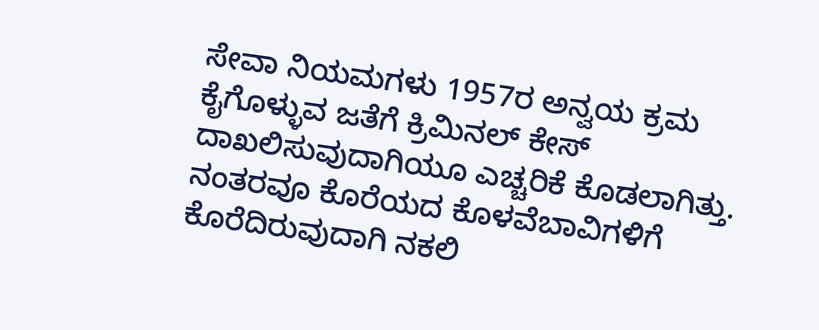ಸೇವಾ ನಿಯಮಗಳು 1957ರ ಅನ್ವಯ ಕ್ರಮ ಕೈಗೊಳ್ಳುವ ಜತೆಗೆ ಕ್ರಿಮಿನಲ್ ಕೇಸ್ ದಾಖಲಿಸುವುದಾಗಿಯೂ ಎಚ್ಚರಿಕೆ ಕೊಡಲಾಗಿತ್ತು. ನಂತರವೂ ಕೊರೆಯದ ಕೊಳವೆಬಾವಿಗಳಿಗೆ ಕೊರೆದಿರುವುದಾಗಿ ನಕಲಿ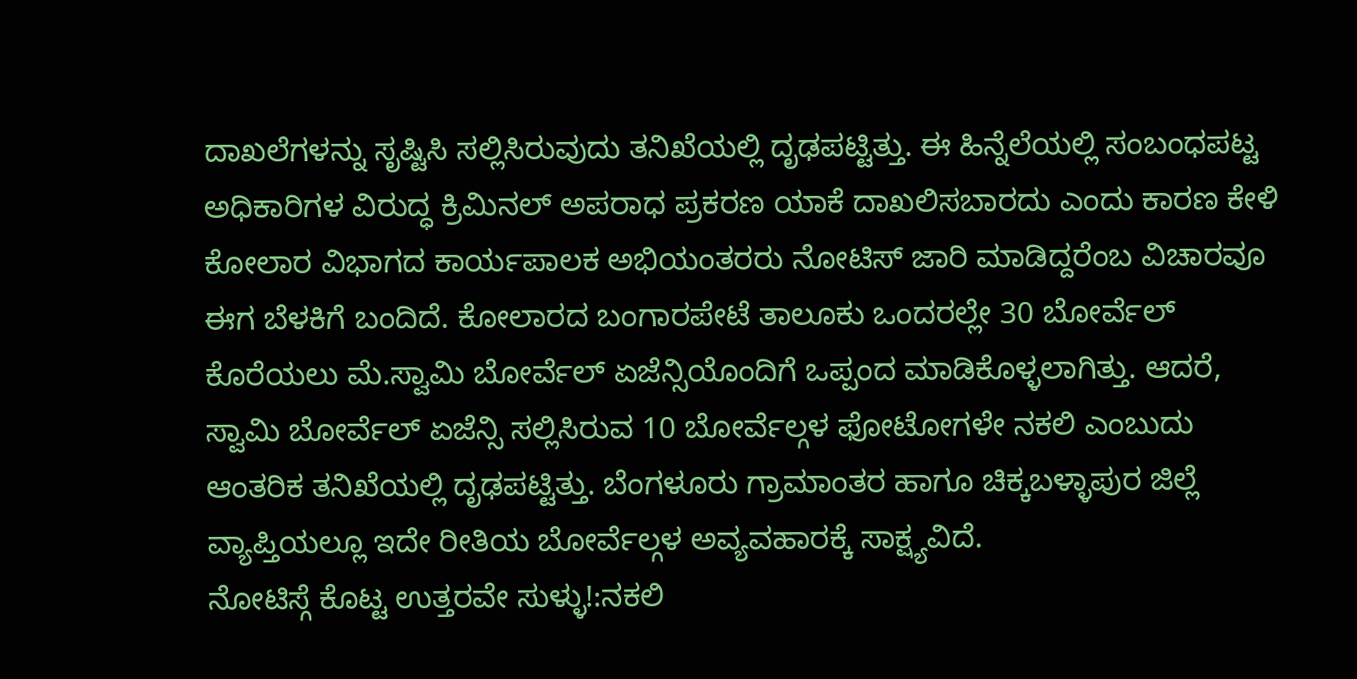ದಾಖಲೆಗಳನ್ನು ಸೃಷ್ಟಿಸಿ ಸಲ್ಲಿಸಿರುವುದು ತನಿಖೆಯಲ್ಲಿ ದೃಢಪಟ್ಟಿತ್ತು. ಈ ಹಿನ್ನೆಲೆಯಲ್ಲಿ ಸಂಬಂಧಪಟ್ಟ ಅಧಿಕಾರಿಗಳ ವಿರುದ್ಧ ಕ್ರಿಮಿನಲ್ ಅಪರಾಧ ಪ್ರಕರಣ ಯಾಕೆ ದಾಖಲಿಸಬಾರದು ಎಂದು ಕಾರಣ ಕೇಳಿ ಕೋಲಾರ ವಿಭಾಗದ ಕಾರ್ಯಪಾಲಕ ಅಭಿಯಂತರರು ನೋಟಿಸ್ ಜಾರಿ ಮಾಡಿದ್ದರೆಂಬ ವಿಚಾರವೂ ಈಗ ಬೆಳಕಿಗೆ ಬಂದಿದೆ. ಕೋಲಾರದ ಬಂಗಾರಪೇಟೆ ತಾಲೂಕು ಒಂದರಲ್ಲೇ 30 ಬೋರ್ವೆಲ್ ಕೊರೆಯಲು ಮೆ.ಸ್ವಾಮಿ ಬೋರ್ವೆಲ್ ಏಜೆನ್ಸಿಯೊಂದಿಗೆ ಒಪ್ಪಂದ ಮಾಡಿಕೊಳ್ಳಲಾಗಿತ್ತು. ಆದರೆ, ಸ್ವಾಮಿ ಬೋರ್ವೆಲ್ ಏಜೆನ್ಸಿ ಸಲ್ಲಿಸಿರುವ 10 ಬೋರ್ವೆಲ್ಗಳ ಫೋಟೋಗಳೇ ನಕಲಿ ಎಂಬುದು ಆಂತರಿಕ ತನಿಖೆಯಲ್ಲಿ ದೃಢಪಟ್ಟಿತ್ತು. ಬೆಂಗಳೂರು ಗ್ರಾಮಾಂತರ ಹಾಗೂ ಚಿಕ್ಕಬಳ್ಳಾಪುರ ಜಿಲ್ಲೆ ವ್ಯಾಪ್ತಿಯಲ್ಲೂ ಇದೇ ರೀತಿಯ ಬೋರ್ವೆಲ್ಗಳ ಅವ್ಯವಹಾರಕ್ಕೆ ಸಾಕ್ಷ್ಯವಿದೆ.
ನೋಟಿಸ್ಗೆ ಕೊಟ್ಟ ಉತ್ತರವೇ ಸುಳ್ಳು!:ನಕಲಿ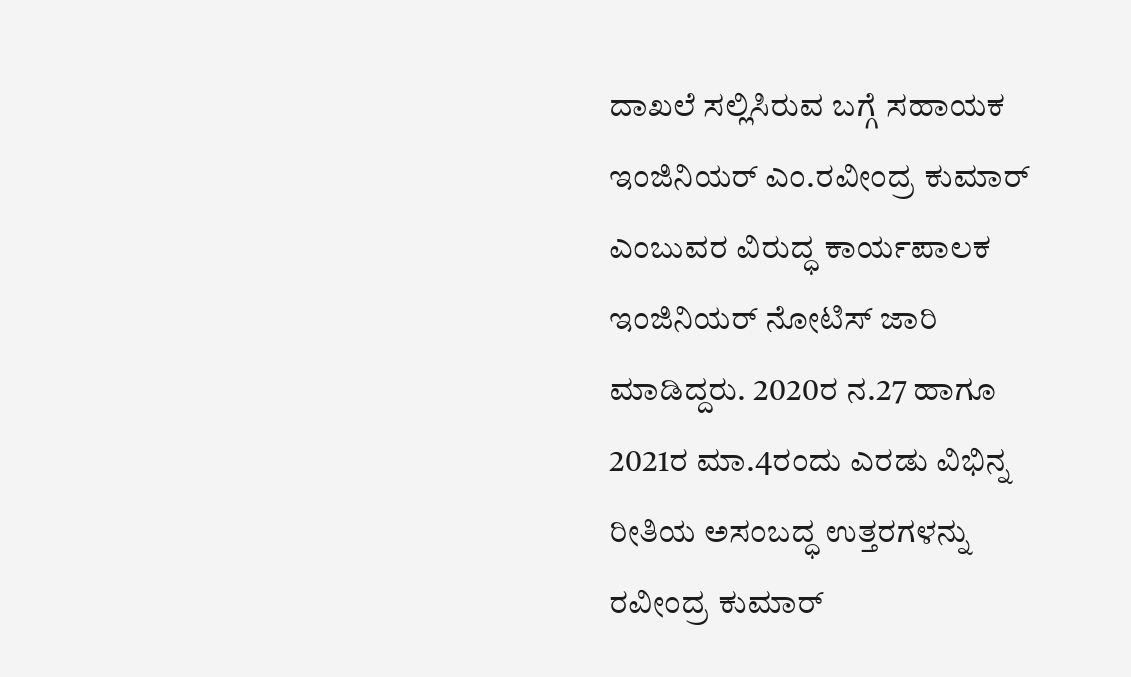ದಾಖಲೆ ಸಲ್ಲಿಸಿರುವ ಬಗ್ಗೆ ಸಹಾಯಕ ಇಂಜಿನಿಯರ್ ಎಂ.ರವೀಂದ್ರ ಕುಮಾರ್ ಎಂಬುವರ ವಿರುದ್ಧ ಕಾರ್ಯಪಾಲಕ ಇಂಜಿನಿಯರ್ ನೋಟಿಸ್ ಜಾರಿ ಮಾಡಿದ್ದರು. 2020ರ ನ.27 ಹಾಗೂ 2021ರ ಮಾ.4ರಂದು ಎರಡು ವಿಭಿನ್ನ ರೀತಿಯ ಅಸಂಬದ್ಧ ಉತ್ತರಗಳನ್ನು ರವೀಂದ್ರ ಕುಮಾರ್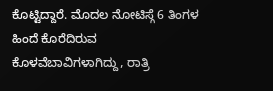ಕೊಟ್ಟಿದ್ದಾರೆ. ಮೊದಲ ನೋಟಿಸ್ಗೆ 6 ತಿಂಗಳ ಹಿಂದೆ ಕೊರೆದಿರುವ ಕೊಳವೆಬಾವಿಗಳಾಗಿದ್ದು, ರಾತ್ರಿ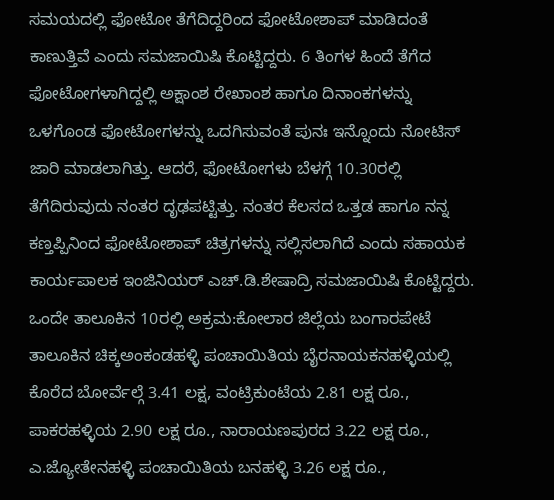ಸಮಯದಲ್ಲಿ ಫೋಟೋ ತೆಗೆದಿದ್ದರಿಂದ ಫೋಟೋಶಾಪ್ ಮಾಡಿದಂತೆ ಕಾಣುತ್ತಿವೆ ಎಂದು ಸಮಜಾಯಿಷಿ ಕೊಟ್ಟಿದ್ದರು. 6 ತಿಂಗಳ ಹಿಂದೆ ತೆಗೆದ ಫೋಟೋಗಳಾಗಿದ್ದಲ್ಲಿ ಅಕ್ಷಾಂಶ ರೇಖಾಂಶ ಹಾಗೂ ದಿನಾಂಕಗಳನ್ನು ಒಳಗೊಂಡ ಫೋಟೋಗಳನ್ನು ಒದಗಿಸುವಂತೆ ಪುನಃ ಇನ್ನೊಂದು ನೋಟಿಸ್ ಜಾರಿ ಮಾಡಲಾಗಿತ್ತು. ಆದರೆ, ಫೋಟೋಗಳು ಬೆಳಗ್ಗೆ 10.30ರಲ್ಲಿ ತೆಗೆದಿರುವುದು ನಂತರ ದೃಢಪಟ್ಟಿತ್ತು. ನಂತರ ಕೆಲಸದ ಒತ್ತಡ ಹಾಗೂ ನನ್ನ ಕಣ್ತಪ್ಪಿನಿಂದ ಫೋಟೋಶಾಪ್ ಚಿತ್ರಗಳನ್ನು ಸಲ್ಲಿಸಲಾಗಿದೆ ಎಂದು ಸಹಾಯಕ ಕಾರ್ಯಪಾಲಕ ಇಂಜಿನಿಯರ್ ಎಚ್.ಡಿ.ಶೇಷಾದ್ರಿ ಸಮಜಾಯಿಷಿ ಕೊಟ್ಟಿದ್ದರು.
ಒಂದೇ ತಾಲೂಕಿನ 10ರಲ್ಲಿ ಅಕ್ರಮ:ಕೋಲಾರ ಜಿಲ್ಲೆಯ ಬಂಗಾರಪೇಟೆ ತಾಲೂಕಿನ ಚಿಕ್ಕಅಂಕಂಡಹಳ್ಳಿ ಪಂಚಾಯಿತಿಯ ಬೈರನಾಯಕನಹಳ್ಳಿಯಲ್ಲಿ ಕೊರೆದ ಬೋರ್ವೆಲ್ಗೆ 3.41 ಲಕ್ಷ, ವಂಟ್ರಿಕುಂಟೆಯ 2.81 ಲಕ್ಷ ರೂ., ಪಾಕರಹಳ್ಳಿಯ 2.90 ಲಕ್ಷ ರೂ., ನಾರಾಯಣಪುರದ 3.22 ಲಕ್ಷ ರೂ., ಎ.ಜ್ಯೋತೇನಹಳ್ಳಿ ಪಂಚಾಯಿತಿಯ ಬನಹಳ್ಳಿ 3.26 ಲಕ್ಷ ರೂ.,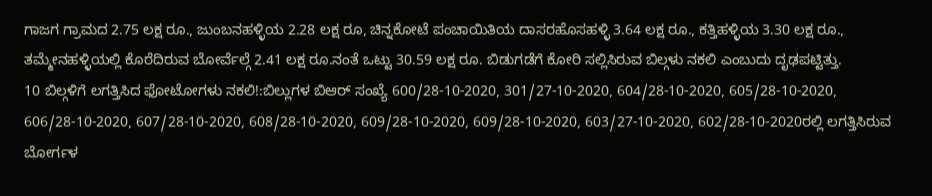ಗಾಜಗ ಗ್ರಾಮದ 2.75 ಲಕ್ಷ ರೂ., ಜುಂಬನಹಳ್ಳಿಯ 2.28 ಲಕ್ಷ ರೂ, ಚಿನ್ನಕೋಟೆ ಪಂಚಾಯಿತಿಯ ದಾಸರಹೊಸಹಳ್ಳಿ 3.64 ಲಕ್ಷ ರೂ., ಕತ್ತಿಹಳ್ಳಿಯ 3.30 ಲಕ್ಷ ರೂ., ತಮ್ಮೇನಹಳ್ಳಿಯಲ್ಲಿ ಕೊರೆದಿರುವ ಬೋರ್ವೆಲ್ಗೆ 2.41 ಲಕ್ಷ ರೂ.ನಂತೆ ಒಟ್ಟು 30.59 ಲಕ್ಷ ರೂ. ಬಿಡುಗಡೆಗೆ ಕೋರಿ ಸಲ್ಲಿಸಿರುವ ಬಿಲ್ಗಳು ನಕಲಿ ಎಂಬುದು ದೃಢಪಟ್ಟಿತ್ತು.
10 ಬಿಲ್ಗಳಿಗೆ ಲಗತ್ತಿಸಿದ ಫೋಟೋಗಳು ನಕಲಿ!:ಬಿಲ್ಲುಗಳ ಬಿಆರ್ ಸಂಖ್ಯೆ 600/28-10-2020, 301/27-10-2020, 604/28-10-2020, 605/28-10-2020, 606/28-10-2020, 607/28-10-2020, 608/28-10-2020, 609/28-10-2020, 609/28-10-2020, 603/27-10-2020, 602/28-10-2020ರಲ್ಲಿ ಲಗತ್ತಿಸಿರುವ ಬೋರ್ಗಳ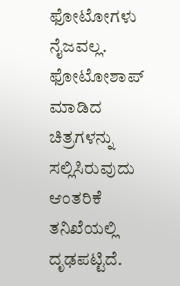ಫೋಟೋಗಳು ನೈಜವಲ್ಲ. ಫೋಟೋಶಾಪ್ ಮಾಡಿದ ಚಿತ್ರಗಳನ್ನು ಸಲ್ಲಿಸಿರುವುದು ಆಂತರಿಕೆ ತನಿಖೆಯಲ್ಲಿ ದೃಢಪಟ್ಟಿದೆ.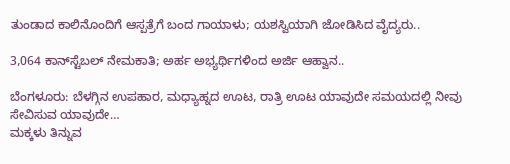ತುಂಡಾದ ಕಾಲಿನೊಂದಿಗೆ ಆಸ್ಪತ್ರೆಗೆ ಬಂದ ಗಾಯಾಳು; ಯಶಸ್ವಿಯಾಗಿ ಜೋಡಿಸಿದ ವೈದ್ಯರು..

3,064 ಕಾನ್‌ಸ್ಟೆಬಲ್ ನೇಮಕಾತಿ; ಅರ್ಹ ಅಭ್ಯರ್ಥಿಗಳಿಂದ ಅರ್ಜಿ ಆಹ್ವಾನ..

ಬೆಂಗಳೂರು: ಬೆಳಗ್ಗಿನ ಉಪಹಾರ, ಮಧ್ಯಾಹ್ನದ ಊಟ, ರಾತ್ರಿ ಊಟ ಯಾವುದೇ ಸಮಯದಲ್ಲಿ ನೀವು ಸೇವಿಸುವ ಯಾವುದೇ…
ಮಕ್ಕಳು ತಿನ್ನುವ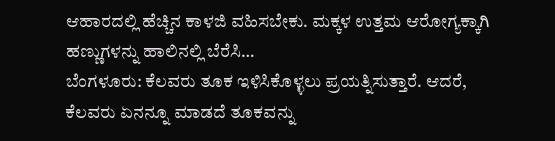ಆಹಾರದಲ್ಲಿ ಹೆಚ್ಚಿನ ಕಾಳಜಿ ವಹಿಸಬೇಕು. ಮಕ್ಕಳ ಉತ್ತಮ ಆರೋಗ್ಯಕ್ಕಾಗಿ ಹಣ್ಣುಗಳನ್ನು ಹಾಲಿನಲ್ಲಿ ಬೆರೆಸಿ…
ಬೆಂಗಳೂರು: ಕೆಲವರು ತೂಕ ಇಳಿಸಿಕೊಳ್ಳಲು ಪ್ರಯತ್ನಿಸುತ್ತಾರೆ. ಆದರೆ, ಕೆಲವರು ಏನನ್ನೂ ಮಾಡದೆ ತೂಕವನ್ನು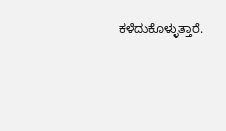ಕಳೆದುಕೊಳ್ಳುತ್ತಾರೆ.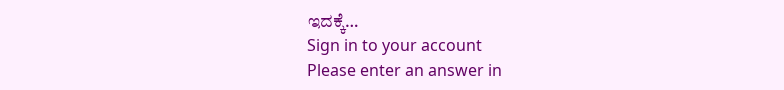ಇದಕ್ಕೆ…
Sign in to your account
Please enter an answer in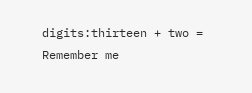digits:thirteen + two =
Remember me